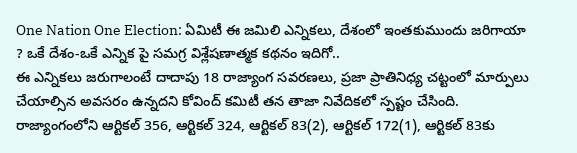One Nation One Election: ఏమిటీ ఈ జమిలి ఎన్నికలు, దేశంలో ఇంతకుముందు జరిగాయా ? ఒకే దేశం-ఒకే ఎన్నిక పై సమగ్ర విశ్లేషణాత్మక కథనం ఇదిగో..
ఈ ఎన్నికలు జరుగాలంటే దాదాపు 18 రాజ్యాంగ సవరణలు, ప్రజా ప్రాతినిధ్య చట్టంలో మార్పులు చేయాల్సిన అవసరం ఉన్నదని కోవింద్ కమిటీ తన తాజా నివేదికలో స్పష్టం చేసింది. రాజ్యాంగంలోని ఆర్టికల్ 356, ఆర్టికల్ 324, ఆర్టికల్ 83(2), ఆర్టికల్ 172(1), ఆర్టికల్ 83కు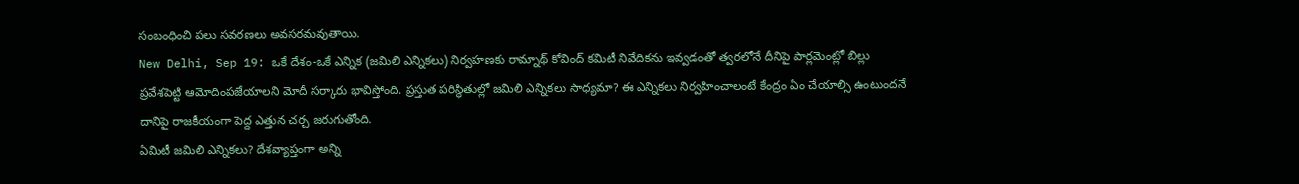సంబంధించి పలు సవరణలు అవసరమవుతాయి.
New Delhi, Sep 19: ఒకే దేశం-ఒకే ఎన్నిక (జమిలి ఎన్నికలు) నిర్వహణకు రామ్నాథ్ కోవింద్ కమిటీ నివేదికను ఇవ్వడంతో త్వరలోనే దీనిపై పార్లమెంట్లో బిల్లు ప్రవేశపెట్టి ఆమోదింపజేయాలని మోదీ సర్కారు భావిస్తోంది. ప్రస్తుత పరిస్థితుల్లో జమిలి ఎన్నికలు సాధ్యమా? ఈ ఎన్నికలు నిర్వహించాలంటే కేంద్రం ఏం చేయాల్సి ఉంటుందనే దానిపై రాజకీయంగా పెద్ద ఎత్తున చర్చ జరుగుతోంది.
ఏమిటీ జమిలి ఎన్నికలు? దేశవ్యాప్తంగా అన్ని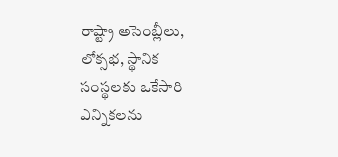రాష్ట్రా అసెంబ్లీలు, లోక్సభ, స్థానిక సంస్థలకు ఒకేసారి ఎన్నికలను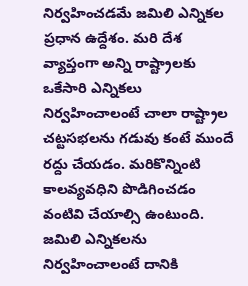నిర్వహించడమే జమిలి ఎన్నికల ప్రధాన ఉద్దేశం. మరి దేశ వ్యాప్తంగా అన్ని రాష్ట్రాలకు ఒకేసారి ఎన్నికలు నిర్వహించాలంటే చాలా రాష్ట్రాల చట్టసభలను గడువు కంటే ముందే రద్దు చేయడం. మరికొన్నింటి కాలవ్యవధిని పొడిగించడం వంటివి చేయాల్సి ఉంటుంది.
జమిలి ఎన్నికలను నిర్వహించాలంటే దానికి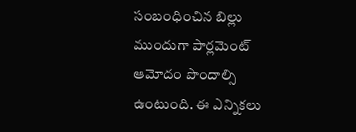సంబంధించిన బిల్లు ముందుగా పార్లమెంట్ ఆమోదం పొందాల్సి ఉంటుంది. ఈ ఎన్నికలు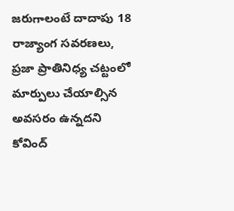జరుగాలంటే దాదాపు 18 రాజ్యాంగ సవరణలు, ప్రజా ప్రాతినిధ్య చట్టంలో మార్పులు చేయాల్సిన అవసరం ఉన్నదని కోవింద్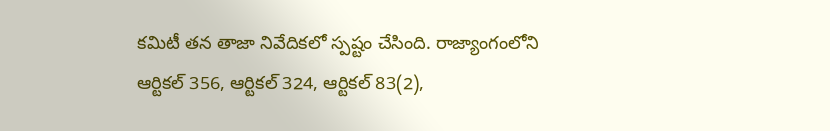కమిటీ తన తాజా నివేదికలో స్పష్టం చేసింది. రాజ్యాంగంలోని ఆర్టికల్ 356, ఆర్టికల్ 324, ఆర్టికల్ 83(2),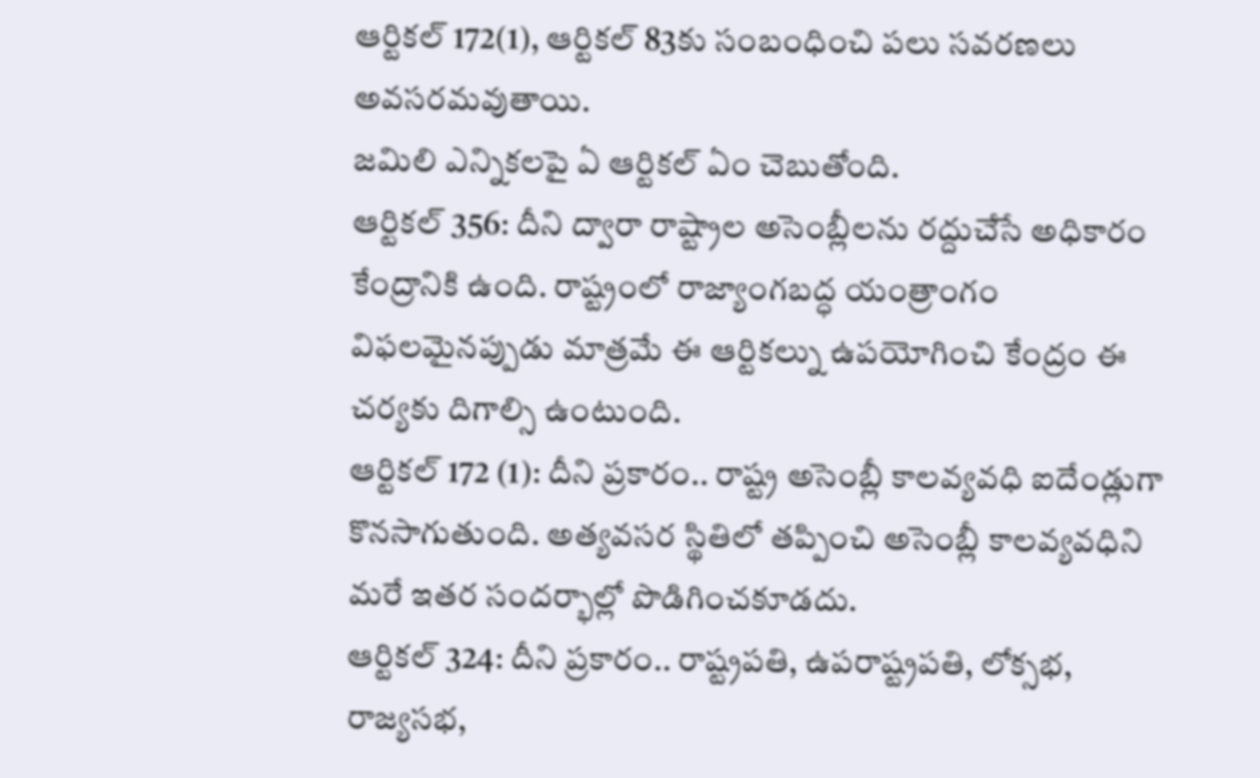ఆర్టికల్ 172(1), ఆర్టికల్ 83కు సంబంధించి పలు సవరణలు అవసరమవుతాయి.
జమిలి ఎన్నికలపై ఏ ఆర్టికల్ ఏం చెబుతోంది.
ఆర్టికల్ 356: దీని ద్వారా రాష్ట్రాల అసెంబ్లీలను రద్దుచేసే అధికారం కేంద్రానికి ఉంది. రాష్ట్రంలో రాజ్యాంగబద్ధ యంత్రాంగం విఫలమైనప్పుడు మాత్రమే ఈ ఆర్టికల్ను ఉపయోగించి కేంద్రం ఈ చర్యకు దిగాల్సి ఉంటుంది.
ఆర్టికల్ 172 (1): దీని ప్రకారం.. రాష్ట్ర అసెంబ్లీ కాలవ్యవధి ఐదేండ్లుగా కొనసాగుతుంది. అత్యవసర స్థితిలో తప్పించి అసెంబ్లీ కాలవ్యవధిని మరే ఇతర సందర్భాల్లో పొడిగించకూడదు.
ఆర్టికల్ 324: దీని ప్రకారం.. రాష్ట్రపతి, ఉపరాష్ట్రపతి, లోక్సభ, రాజ్యసభ,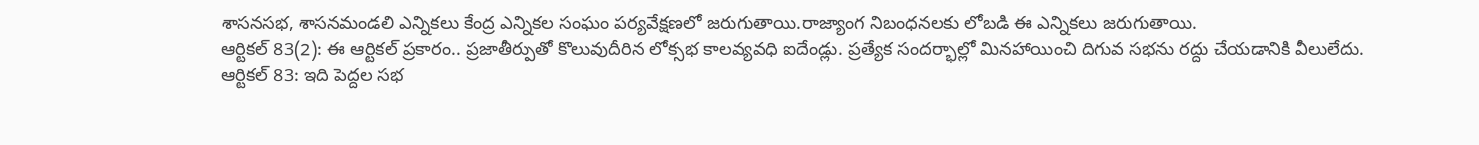శాసనసభ, శాసనమండలి ఎన్నికలు కేంద్ర ఎన్నికల సంఘం పర్యవేక్షణలో జరుగుతాయి.రాజ్యాంగ నిబంధనలకు లోబడి ఈ ఎన్నికలు జరుగుతాయి.
ఆర్టికల్ 83(2): ఈ ఆర్టికల్ ప్రకారం.. ప్రజాతీర్పుతో కొలువుదీరిన లోక్సభ కాలవ్యవధి ఐదేండ్లు. ప్రత్యేక సందర్భాల్లో మినహాయించి దిగువ సభను రద్దు చేయడానికి వీలులేదు.
ఆర్టికల్ 83: ఇది పెద్దల సభ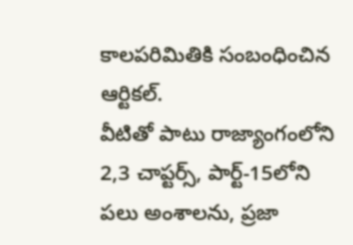కాలపరిమితికి సంబంధించిన ఆర్టికల్.
వీటితో పాటు రాజ్యాంగంలోని 2,3 చాప్టర్స్, పార్ట్-15లోని పలు అంశాలను, ప్రజా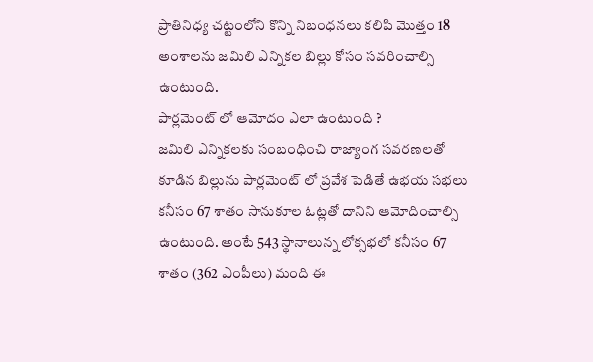ప్రాతినిధ్య చట్టంలోని కొన్ని నిబంధనలు కలిపి మొత్తం 18 అంశాలను జమిలి ఎన్నికల బిల్లు కోసం సవరించాల్సి ఉంటుంది.
పార్లమెంట్ లో ఆమోదం ఎలా ఉంటుంది ?
జమిలి ఎన్నికలకు సంబంధించి రాజ్యాంగ సవరణలతో కూడిన బిల్లును పార్లమెంట్ లో ప్రవేశ పెడితే ఉభయ సభలు కనీసం 67 శాతం సానుకూల ఓట్లతో దానిని ఆమోదించాల్సి ఉంటుంది. అంటే 543 స్థానాలున్న లోక్సభలో కనీసం 67 శాతం (362 ఎంపీలు) మంది ఈ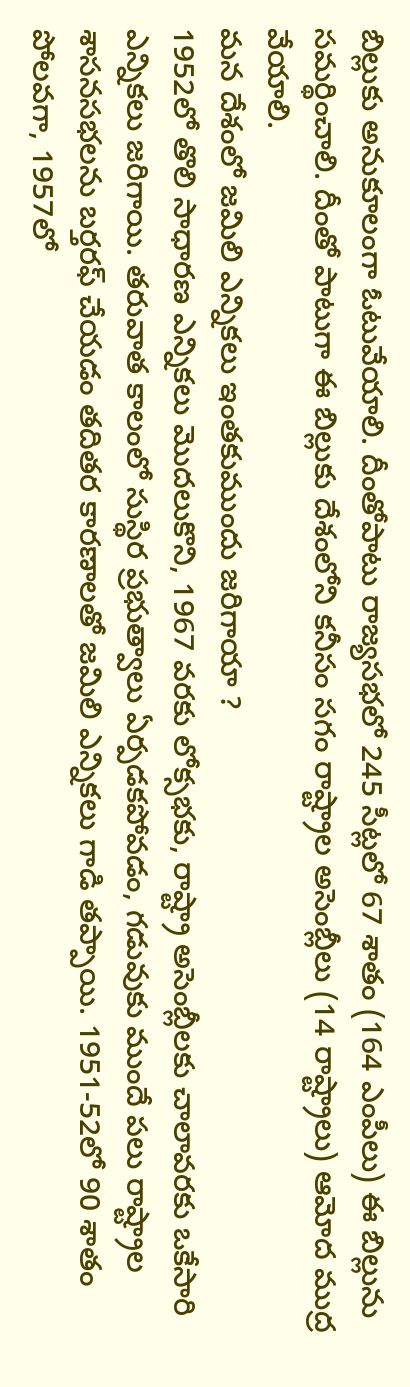బిల్లుకు అనుకూలంగా ఓటువేయాలి. దీంతోపాటు రాజ్యసభలో 245 సీట్లలో 67 శాతం (164 ఎంపీలు) ఈ బిల్లును సమర్థించాలి. దీంతో పాటుగా ఈ బిల్లుకు దేశంలోని కనీసం సగం రాష్ట్రాల అసెంబ్లీలు (14 రాష్ట్రాలు) ఆమోద ముద్ర వేయాలి.
మన దేశంలో జమిలి ఎన్నికలు ఇంతకుముందు జరిగాయా ?
1952లో తొలి సాధారణ ఎన్నికలు మొదలుకొని, 1967 వరకు లోక్సభకు, రాష్ట్రా అసెంబ్లీలకు చాలావరకు ఒకేసారి ఎన్నికలు జరిగాయి. తరువాత కాలంలో సుస్థిర ప్రభుత్వాలు ఏర్పడకపోవడం, గడువుకు ముందే పలు రాష్ట్రాల శాసనసభలను బర్తరఫ్ చేయడం తదితర కారణాలతో జమిలి ఎన్నికలు గాడి తప్పాయి. 1951-52లో 90 శాతం పోలవగా, 1957లో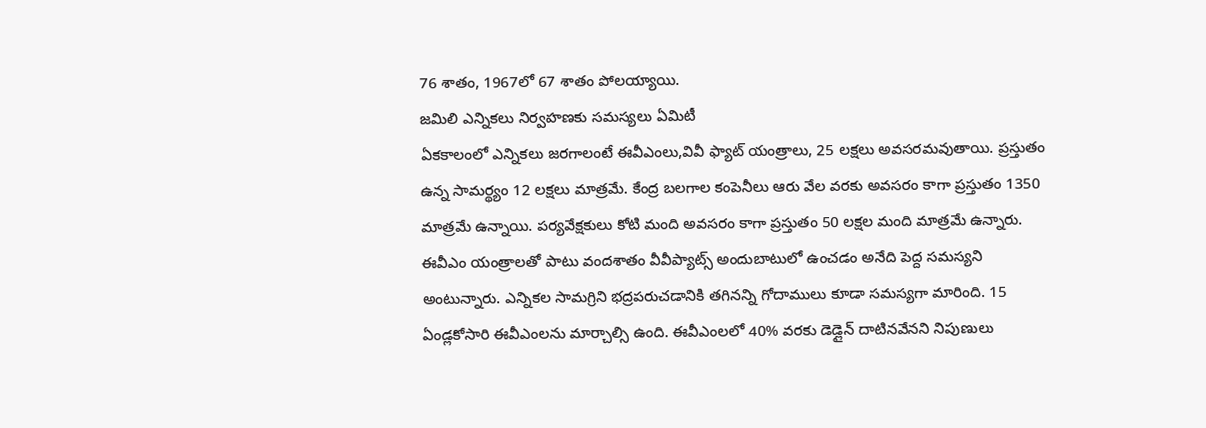76 శాతం, 1967లో 67 శాతం పోలయ్యాయి.
జమిలి ఎన్నికలు నిర్వహణకు సమస్యలు ఏమిటీ
ఏకకాలంలో ఎన్నికలు జరగాలంటే ఈవీఎంలు,వివీ ఫ్యాట్ యంత్రాలు, 25 లక్షలు అవసరమవుతాయి. ప్రస్తుతం ఉన్న సామర్థ్యం 12 లక్షలు మాత్రమే. కేంద్ర బలగాల కంపెనీలు ఆరు వేల వరకు అవసరం కాగా ప్రస్తుతం 1350 మాత్రమే ఉన్నాయి. పర్యవేక్షకులు కోటి మంది అవసరం కాగా ప్రస్తుతం 50 లక్షల మంది మాత్రమే ఉన్నారు.
ఈవీఎం యంత్రాలతో పాటు వందశాతం వీవీప్యాట్స్ అందుబాటులో ఉంచడం అనేది పెద్ద సమస్యని అంటున్నారు. ఎన్నికల సామగ్రిని భద్రపరుచడానికి తగినన్ని గోదాములు కూడా సమస్యగా మారింది. 15 ఏండ్లకోసారి ఈవీఎంలను మార్చాల్సి ఉంది. ఈవీఎంలలో 40% వరకు డెడ్లైన్ దాటినవేనని నిపుణులు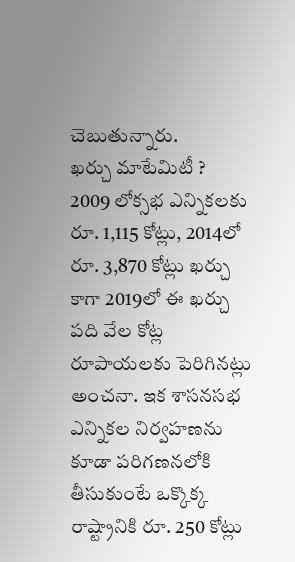చెబుతున్నారు.
ఖర్చు మాటేమిటీ ?
2009 లోక్సభ ఎన్నికలకు రూ. 1,115 కోట్లు, 2014లో రూ. 3,870 కోట్లు ఖర్చు కాగా 2019లో ఈ ఖర్చు పది వేల కోట్ల రూపాయలకు పెరిగినట్లు అంచనా. ఇక శాసనసభ ఎన్నికల నిర్వహణను కూడా పరిగణనలోకి తీసుకుంటే ఒక్కొక్క రాష్ట్రానికి రూ. 250 కోట్లు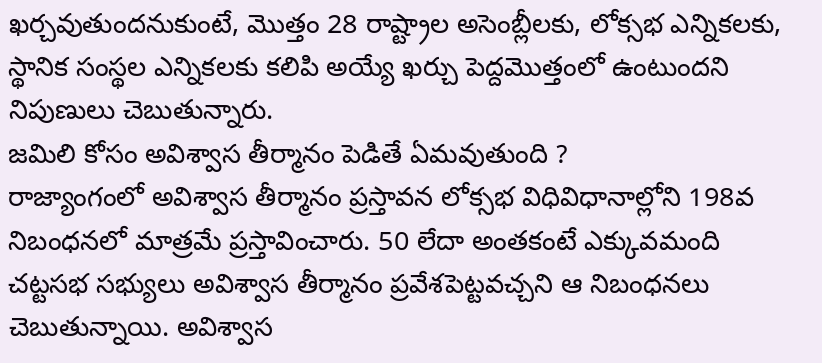ఖర్చవుతుందనుకుంటే, మొత్తం 28 రాష్ట్రాల అసెంబ్లీలకు, లోక్సభ ఎన్నికలకు, స్థానిక సంస్థల ఎన్నికలకు కలిపి అయ్యే ఖర్చు పెద్దమొత్తంలో ఉంటుందని నిపుణులు చెబుతున్నారు.
జమిలి కోసం అవిశ్వాస తీర్మానం పెడితే ఏమవుతుంది ?
రాజ్యాంగంలో అవిశ్వాస తీర్మానం ప్రస్తావన లోక్సభ విధివిధానాల్లోని 198వ నిబంధనలో మాత్రమే ప్రస్తావించారు. 50 లేదా అంతకంటే ఎక్కువమంది చట్టసభ సభ్యులు అవిశ్వాస తీర్మానం ప్రవేశపెట్టవచ్చని ఆ నిబంధనలు చెబుతున్నాయి. అవిశ్వాస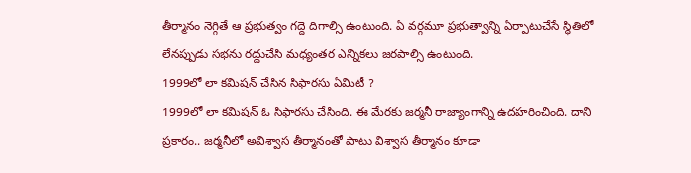తీర్మానం నెగ్గితే ఆ ప్రభుత్వం గద్దె దిగాల్సి ఉంటుంది. ఏ వర్గమూ ప్రభుత్వాన్ని ఏర్పాటుచేసే స్థితిలో లేనప్పుడు సభను రద్దుచేసి మధ్యంతర ఎన్నికలు జరపాల్సి ఉంటుంది.
1999లో లా కమిషన్ చేసిన సిఫారసు ఏమిటీ ?
1999లో లా కమిషన్ ఓ సిఫారసు చేసింది. ఈ మేరకు జర్మనీ రాజ్యాంగాన్ని ఉదహరించింది. దాని ప్రకారం.. జర్మనీలో అవిశ్వాస తీర్మానంతో పాటు విశ్వాస తీర్మానం కూడా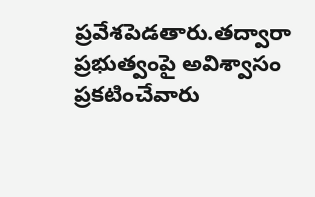ప్రవేశపెడతారు.తద్వారా ప్రభుత్వంపై అవిశ్వాసం ప్రకటించేవారు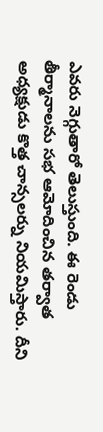ఎవరు నెగ్గుతారో తెలుస్తుంది. ఈ రెండు తీర్మానాలను సభ ఆమోదించిన తర్వాత అధ్యక్షుడు కొత్త చాన్సలర్ను నియమిస్తారు. దీని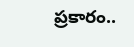ప్రకారం..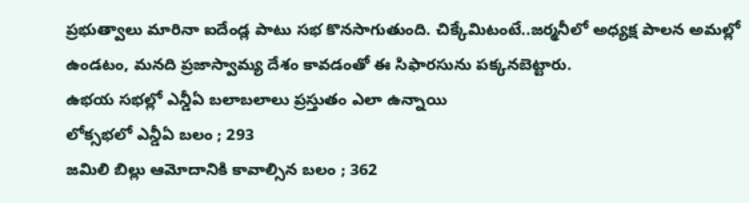ప్రభుత్వాలు మారినా ఐదేండ్ల పాటు సభ కొనసాగుతుంది. చిక్కేమిటంటే..జర్మనీలో అధ్యక్ష పాలన అమల్లో ఉండటం, మనది ప్రజాస్వామ్య దేశం కావడంతో ఈ సిఫారసును పక్కనబెట్టారు.
ఉభయ సభల్లో ఎన్డీఏ బలాబలాలు ప్రస్తుతం ఎలా ఉన్నాయి
లోక్సభలో ఎన్డీఏ బలం ; 293
జమిలి బిల్లు ఆమోదానికి కావాల్సిన బలం ; 362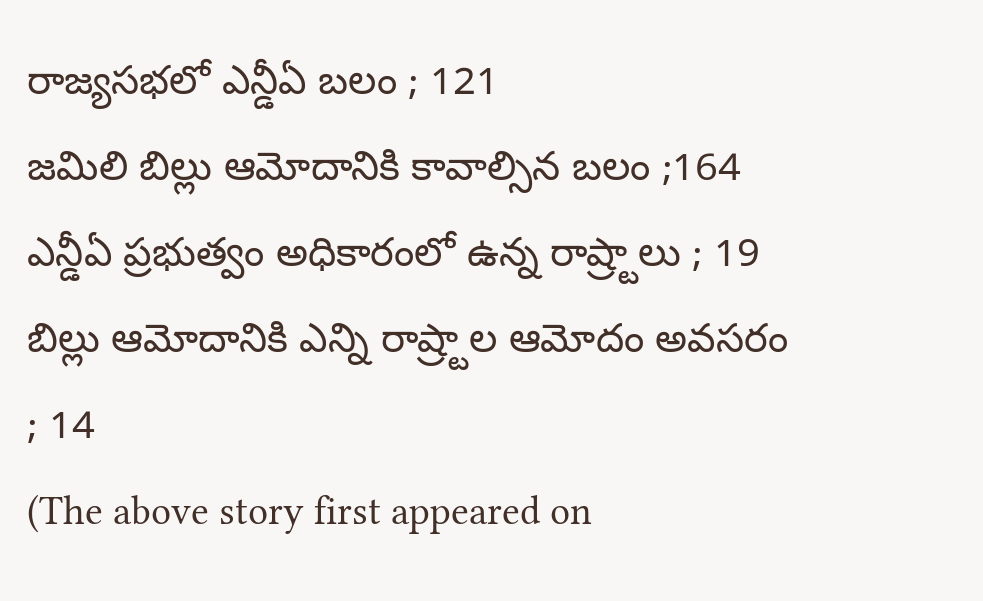రాజ్యసభలో ఎన్డీఏ బలం ; 121
జమిలి బిల్లు ఆమోదానికి కావాల్సిన బలం ;164
ఎన్డీఏ ప్రభుత్వం అధికారంలో ఉన్న రాష్ర్టాలు ; 19
బిల్లు ఆమోదానికి ఎన్ని రాష్ర్టాల ఆమోదం అవసరం ; 14
(The above story first appeared on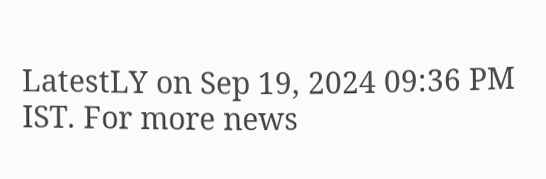LatestLY on Sep 19, 2024 09:36 PM IST. For more news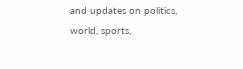and updates on politics, world, sports,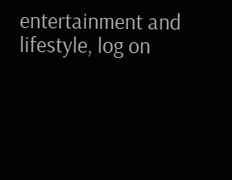entertainment and lifestyle, log on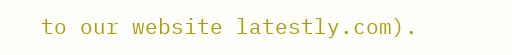to our website latestly.com).